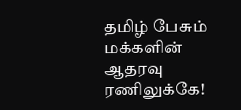தமிழ் பேசும் மக்களின் ஆதரவு ரணிலுக்கே!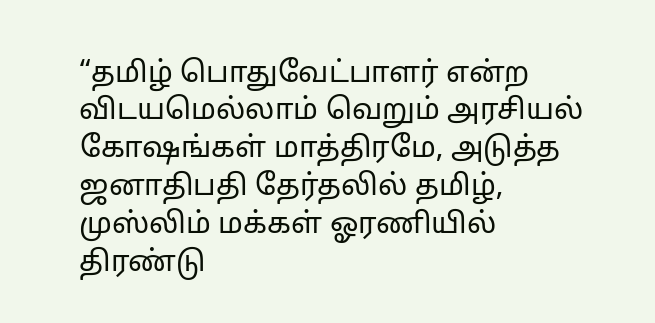“தமிழ் பொதுவேட்பாளர் என்ற விடயமெல்லாம் வெறும் அரசியல் கோஷங்கள் மாத்திரமே, அடுத்த ஜனாதிபதி தேர்தலில் தமிழ், முஸ்லிம் மக்கள் ஓரணியில் திரண்டு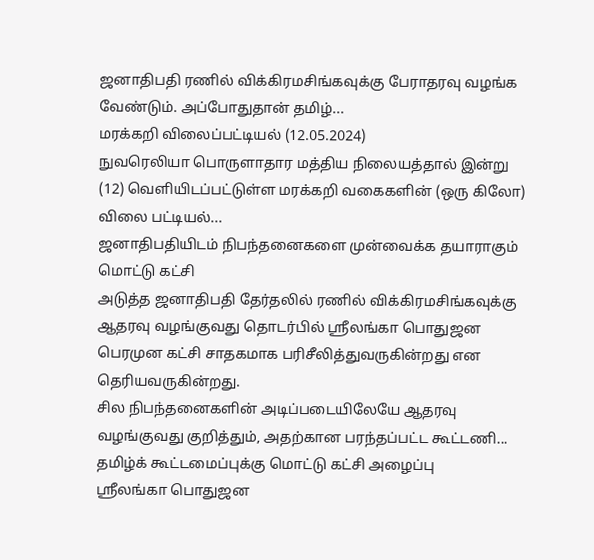ஜனாதிபதி ரணில் விக்கிரமசிங்கவுக்கு பேராதரவு வழங்க வேண்டும். அப்போதுதான் தமிழ்...
மரக்கறி விலைப்பட்டியல் (12.05.2024)
நுவரெலியா பொருளாதார மத்திய நிலையத்தால் இன்று (12) வெளியிடப்பட்டுள்ள மரக்கறி வகைகளின் (ஒரு கிலோ) விலை பட்டியல்...
ஜனாதிபதியிடம் நிபந்தனைகளை முன்வைக்க தயாராகும் மொட்டு கட்சி
அடுத்த ஜனாதிபதி தேர்தலில் ரணில் விக்கிரமசிங்கவுக்கு ஆதரவு வழங்குவது தொடர்பில் ஸ்ரீலங்கா பொதுஜன பெரமுன கட்சி சாதகமாக பரிசீலித்துவருகின்றது என தெரியவருகின்றது.
சில நிபந்தனைகளின் அடிப்படையிலேயே ஆதரவு வழங்குவது குறித்தும், அதற்கான பரந்தப்பட்ட கூட்டணி...
தமிழ்க் கூட்டமைப்புக்கு மொட்டு கட்சி அழைப்பு
ஸ்ரீலங்கா பொதுஜன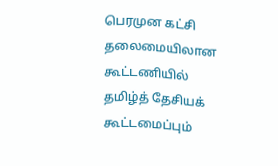பெரமுன கட்சி தலைமையிலான கூட்டணியில் தமிழ்த் தேசியக் கூட்டமைப்பும்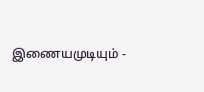இணையமுடியும் -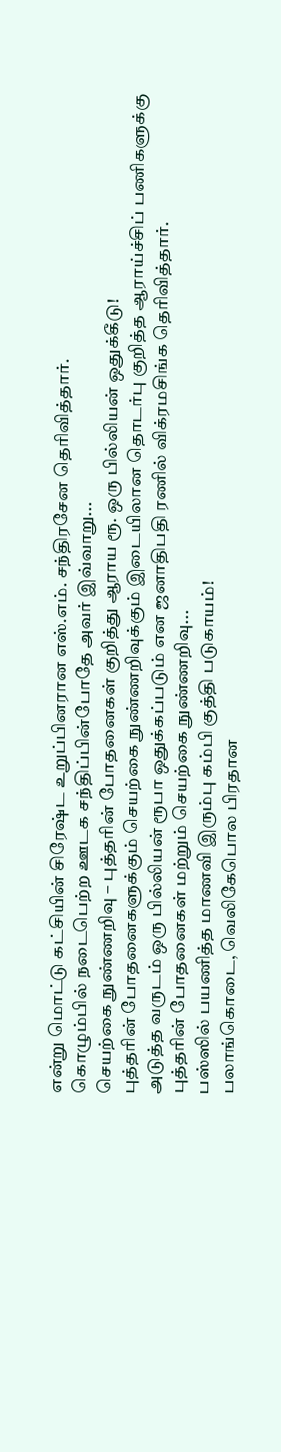என்று மொட்டு கட்சியின் சிரேஷ்ட உறுப்பினரான எஸ்.எம். சந்திரசேன தெரிவித்தார்.
கொழும்பில் நடைபெற்ற ஊடக சந்திப்பின்போதே அவர் இவ்வாறு...
செயற்கை நுண்ணறிவு – புத்தரின் போதனைகள் குறித்து ஆராய ரூ. ஒரு பில்லியன் ஒதுக்கீடு!
புத்தரின் போதனைகளுக்கும் செயற்கை நுண்ணறிவுக்கும் இடையிலான தொடர்பு குறித்த ஆராய்ச்சிப் பணிகளுக்கு அடுத்த வருடம் ஒரு பில்லியன் ரூபா ஒதுக்கப்படும் என ஜனாதிபதி ரணில் விக்ரமசிங்க தெரிவித்தார்.
புத்தரின் போதனைகள் மற்றும் செயற்கை நுண்ணறிவு...
பஸ்ஸில் பயணித்த மாணவி இரும்பு கம்பி குத்தி படுகாயம்!
பலாங்கொடை, வெலிகேபொல பிரதான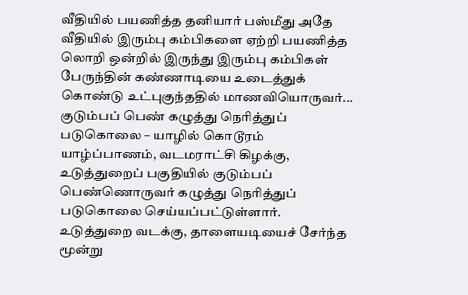வீதியில் பயணித்த தனியார் பஸ்மீது அதே வீதியில் இரும்பு கம்பிகளை ஏற்றி பயணித்த லொறி ஒன்றில் இருந்து இரும்பு கம்பிகள் பேருந்தின் கண்ணாடியை உடைத்துக் கொண்டு உட்புகுந்ததில் மாணவியொருவர்...
குடும்பப் பெண் கழுத்து நெரித்துப் படுகொலை – யாழில் கொடூரம்
யாழ்ப்பாணம், வடமராட்சி கிழக்கு, உடுத்துறைப் பகுதியில் குடும்பப் பெண்ணொருவர் கழுத்து நெரித்துப் படுகொலை செய்யப்பட்டுள்ளார்.
உடுத்துறை வடக்கு, தாளையடியைச் சேர்ந்த மூன்று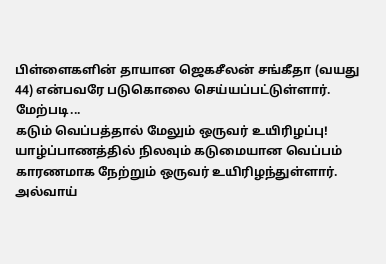பிள்ளைகளின் தாயான ஜெகசீலன் சங்கீதா (வயது 44) என்பவரே படுகொலை செய்யப்பட்டுள்ளார்.
மேற்படி...
கடும் வெப்பத்தால் மேலும் ஒருவர் உயிரிழப்பு!
யாழ்ப்பாணத்தில் நிலவும் கடுமையான வெப்பம் காரணமாக நேற்றும் ஒருவர் உயிரிழந்துள்ளார்.
அல்வாய்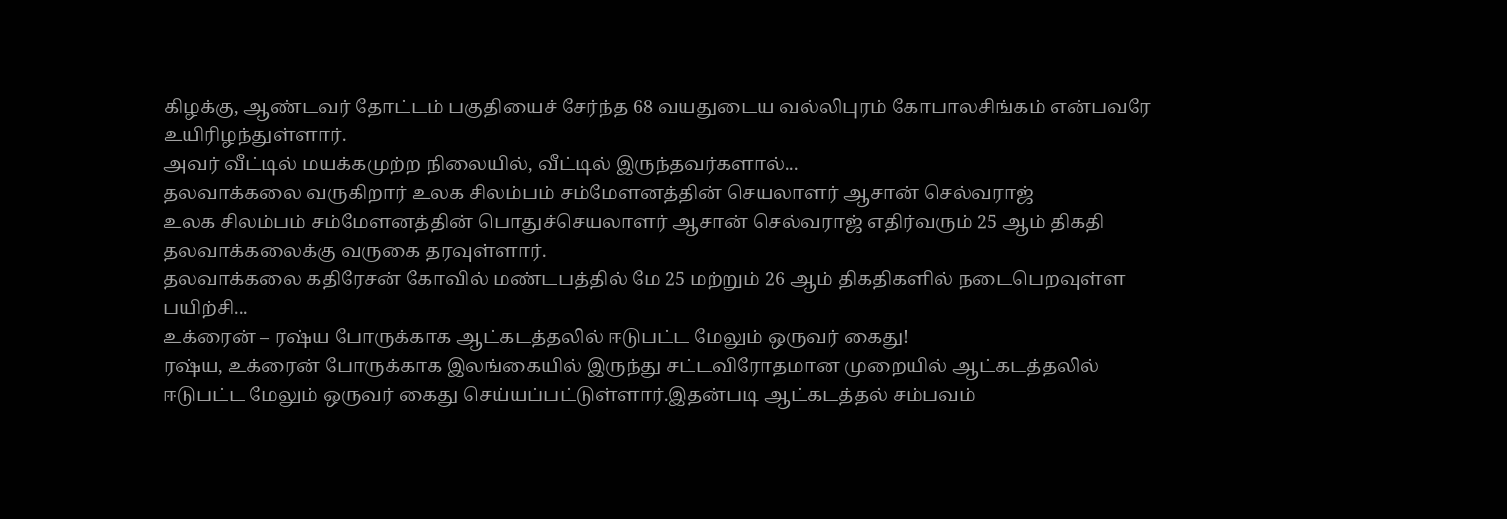கிழக்கு, ஆண்டவர் தோட்டம் பகுதியைச் சேர்ந்த 68 வயதுடைய வல்லிபுரம் கோபாலசிங்கம் என்பவரே உயிரிழந்துள்ளார்.
அவர் வீட்டில் மயக்கமுற்ற நிலையில், வீட்டில் இருந்தவர்களால்...
தலவாக்கலை வருகிறார் உலக சிலம்பம் சம்மேளனத்தின் செயலாளர் ஆசான் செல்வராஜ்
உலக சிலம்பம் சம்மேளனத்தின் பொதுச்செயலாளர் ஆசான் செல்வராஜ் எதிர்வரும் 25 ஆம் திகதி தலவாக்கலைக்கு வருகை தரவுள்ளார்.
தலவாக்கலை கதிரேசன் கோவில் மண்டபத்தில் மே 25 மற்றும் 26 ஆம் திகதிகளில் நடைபெறவுள்ள பயிற்சி...
உக்ரைன் – ரஷ்ய போருக்காக ஆட்கடத்தலில் ஈடுபட்ட மேலும் ஒருவர் கைது!
ரஷ்ய, உக்ரைன் போருக்காக இலங்கையில் இருந்து சட்டவிரோதமான முறையில் ஆட்கடத்தலில் ஈடுபட்ட மேலும் ஒருவர் கைது செய்யப்பட்டுள்ளார்.இதன்படி ஆட்கடத்தல் சம்பவம்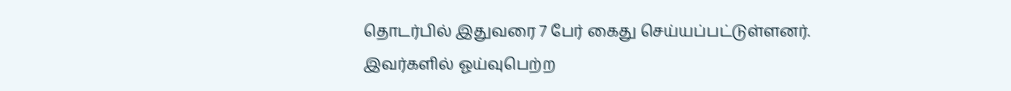தொடர்பில் இதுவரை 7 பேர் கைது செய்யப்பட்டுள்ளனர்.
இவர்களில் ஓய்வுபெற்ற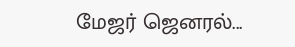மேஜர் ஜெனரல்...